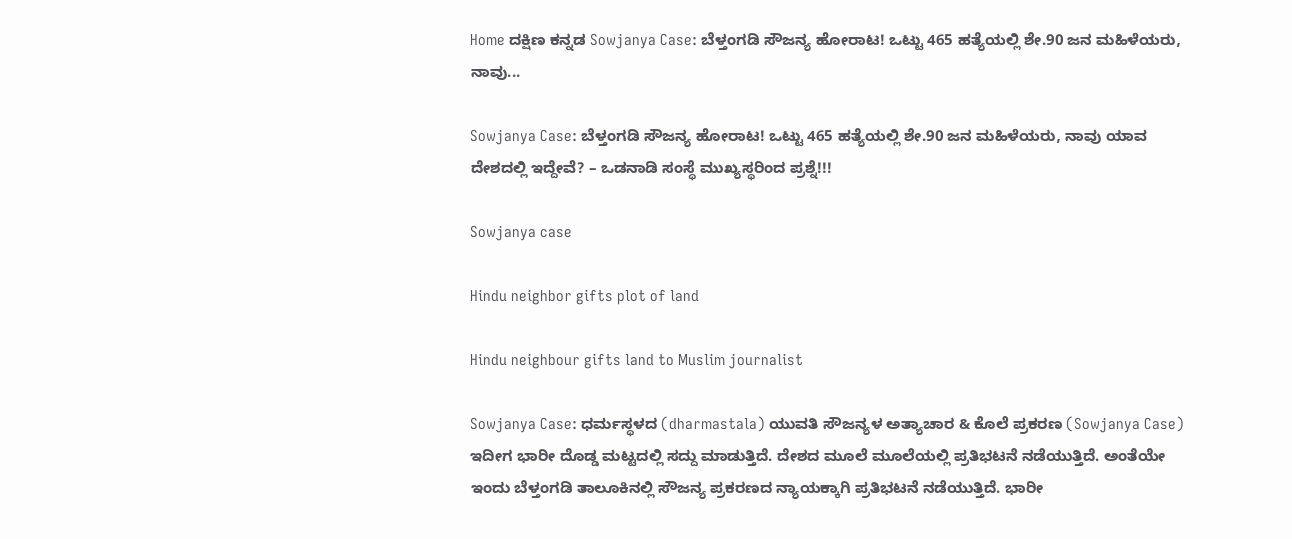Home ದಕ್ಷಿಣ ಕನ್ನಡ Sowjanya Case: ಬೆಳ್ತಂಗಡಿ ಸೌಜನ್ಯ ಹೋರಾಟ! ಒಟ್ಟು 465 ಹತ್ಯೆಯಲ್ಲಿ ಶೇ.90 ಜನ ಮಹಿಳೆಯರು, ನಾವು...

Sowjanya Case: ಬೆಳ್ತಂಗಡಿ ಸೌಜನ್ಯ ಹೋರಾಟ! ಒಟ್ಟು 465 ಹತ್ಯೆಯಲ್ಲಿ ಶೇ.90 ಜನ ಮಹಿಳೆಯರು, ನಾವು ಯಾವ ದೇಶದಲ್ಲಿ ಇದ್ದೇವೆ? – ಒಡನಾಡಿ ಸಂಸ್ಥೆ ಮುಖ್ಯಸ್ಥರಿಂದ ಪ್ರಶ್ನೆ!!!

Sowjanya case

Hindu neighbor gifts plot of land

Hindu neighbour gifts land to Muslim journalist

Sowjanya Case: ಧರ್ಮಸ್ಥಳದ (dharmastala) ಯುವತಿ ಸೌಜನ್ಯಳ ಅತ್ಯಾಚಾರ & ಕೊಲೆ ಪ್ರಕರಣ (Sowjanya Case) ಇದೀಗ ಭಾರೀ ದೊಡ್ಡ ಮಟ್ಟದಲ್ಲಿ ಸದ್ದು ಮಾಡುತ್ತಿದೆ‌. ದೇಶದ ಮೂಲೆ ಮೂಲೆಯಲ್ಲಿ ಪ್ರತಿಭಟನೆ ನಡೆಯುತ್ತಿದೆ. ಅಂತೆಯೇ ಇಂದು ಬೆಳ್ತಂಗಡಿ ತಾಲೂಕಿನಲ್ಲಿ ಸೌಜನ್ಯ ಪ್ರಕರಣದ ನ್ಯಾಯಕ್ಕಾಗಿ ಪ್ರತಿಭಟನೆ ನಡೆಯುತ್ತಿದೆ. ಭಾರೀ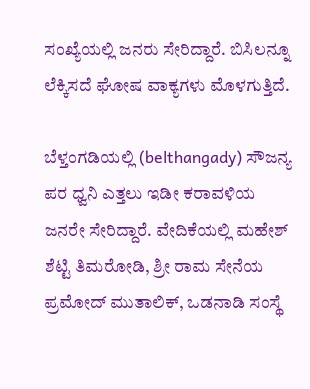ಸಂಖ್ಯೆಯಲ್ಲಿ ಜನರು ಸೇರಿದ್ದಾರೆ. ಬಿಸಿಲನ್ನೂ ಲೆಕ್ಕಿಸದೆ ಘೋಷ ವಾಕ್ಯಗಳು ಮೊಳಗುತ್ತಿದೆ.

ಬೆಳ್ತಂಗಡಿಯಲ್ಲಿ (belthangady) ಸೌಜನ್ಯ ಪರ ಧ್ವನಿ ಎತ್ತಲು ಇಡೀ ಕರಾವಳಿಯ ಜನರೇ ಸೇರಿದ್ದಾರೆ. ವೇದಿಕೆಯಲ್ಲಿ ಮಹೇಶ್ ಶೆಟ್ಟಿ ತಿಮರೋಡಿ, ಶ್ರೀ ರಾಮ ಸೇನೆಯ ಪ್ರಮೋದ್ ಮುತಾಲಿಕ್, ಒಡನಾಡಿ ಸಂಸ್ಥೆ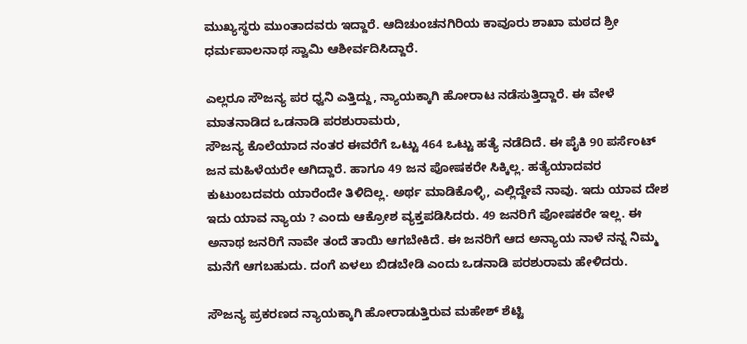ಮುಖ್ಯಸ್ಥರು ಮುಂತಾದವರು ಇದ್ದಾರೆ. ಆದಿಚುಂಚನಗಿರಿಯ ಕಾವೂರು ಶಾಖಾ ಮಠದ ಶ್ರೀ ಧರ್ಮಪಾಲನಾಥ ಸ್ವಾಮಿ ಆಶೀರ್ವದಿಸಿದ್ದಾರೆ.

ಎಲ್ಲರೂ ಸೌಜನ್ಯ ಪರ ಧ್ವನಿ ಎತ್ತಿದ್ದು, ನ್ಯಾಯಕ್ಕಾಗಿ ಹೋರಾಟ ನಡೆಸುತ್ತಿದ್ದಾರೆ. ಈ ವೇಳೆ ಮಾತನಾಡಿದ ಒಡನಾಡಿ ಪರಶುರಾಮರು,
ಸೌಜನ್ಯ ಕೊಲೆಯಾದ ನಂತರ ಈವರೆಗೆ ಒಟ್ಟು 464 ಒಟ್ಟು ಹತ್ಯೆ ನಡೆದಿದೆ. ಈ ಪೈಕಿ 90 ಪರ್ಸೆಂಟ್ ಜನ ಮಹಿಳೆಯರೇ ಆಗಿದ್ದಾರೆ. ಹಾಗೂ 49 ಜನ ಪೋಷಕರೇ ಸಿಕ್ಕಿಲ್ಲ. ಹತ್ಯೆಯಾದವರ ಕುಟುಂಬದವರು ಯಾರೆಂದೇ ತಿಳಿದಿಲ್ಲ. ಅರ್ಥ ಮಾಡಿಕೊಳ್ಳಿ, ಎಲ್ಲಿದ್ದೇವೆ ನಾವು. ಇದು ಯಾವ ದೇಶ ಇದು ಯಾವ ನ್ಯಾಯ ? ಎಂದು ಆಕ್ರೋಶ ವ್ಯಕ್ತಪಡಿಸಿದರು. 49 ಜನರಿಗೆ ಪೋಷಕರೇ ಇಲ್ಲ. ಈ ಅನಾಥ ಜನರಿಗೆ ನಾವೇ ತಂದೆ ತಾಯಿ ಆಗಬೇಕಿದೆ. ಈ ಜನರಿಗೆ ಆದ ಅನ್ಯಾಯ ನಾಳೆ ನನ್ನ ನಿಮ್ಮ ಮನೆಗೆ ಆಗಬಹುದು. ದಂಗೆ ಏಳಲು ಬಿಡಬೇಡಿ ಎಂದು ಒಡನಾಡಿ ಪರಶುರಾಮ ಹೇಳಿದರು.

ಸೌಜನ್ಯ ಪ್ರಕರಣದ ನ್ಯಾಯಕ್ಕಾಗಿ ಹೋರಾಡುತ್ತಿರುವ ಮಹೇಶ್ ಶೆಟ್ಟಿ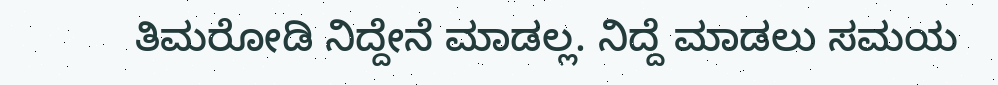ತಿಮರೋಡಿ ನಿದ್ದೇನೆ ಮಾಡಲ್ಲ. ನಿದ್ದೆ ಮಾಡಲು ಸಮಯ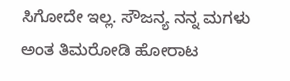ಸಿಗೋದೇ ಇಲ್ಲ. ಸೌಜನ್ಯ ನನ್ನ ಮಗಳು ಅಂತ ತಿಮರೋಡಿ ಹೋರಾಟ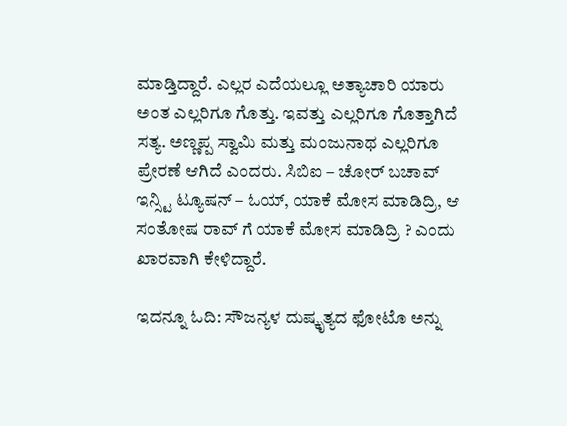ಮಾಡ್ತಿದ್ದಾರೆ. ಎಲ್ಲರ ಎದೆಯಲ್ಲೂ ಅತ್ಯಾಚಾರಿ ಯಾರು ಅಂತ ಎಲ್ಲರಿಗೂ ಗೊತ್ತು. ಇವತ್ತು ಎಲ್ಲರಿಗೂ ಗೊತ್ತಾಗಿದೆ ಸತ್ಯ. ಅಣ್ಣಪ್ಪ ಸ್ವಾಮಿ ಮತ್ತು ಮಂಜುನಾಥ ಎಲ್ಲರಿಗೂ ಪ್ರೇರಣೆ ಆಗಿದೆ ಎಂದರು. ಸಿಬಿಐ – ಚೋರ್ ಬಚಾವ್ ಇನ್ಸ್ಟಿ ಟ್ಯೂಷನ್ – ಓಯ್, ಯಾಕೆ ಮೋಸ ಮಾಡಿದ್ರಿ, ಆ ಸಂತೋಷ ರಾವ್ ಗೆ ಯಾಕೆ ಮೋಸ ಮಾಡಿದ್ರಿ ? ಎಂದು ಖಾರವಾಗಿ ಕೇಳಿದ್ದಾರೆ.

ಇದನ್ನೂ ಓದಿ: ಸೌಜನ್ಯಳ ದುಷ್ಕೃತ್ಯದ ಫೋಟೊ ಅನ್ನು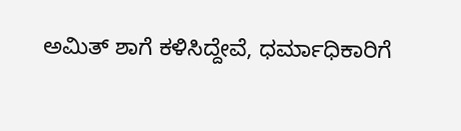ಅಮಿತ್ ಶಾಗೆ ಕಳಿಸಿದ್ದೇವೆ, ಧರ್ಮಾಧಿಕಾರಿಗೆ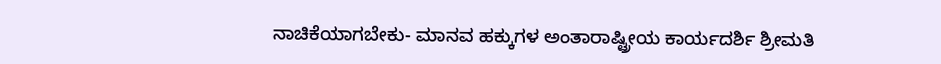ನಾಚಿಕೆಯಾಗಬೇಕು- ಮಾನವ ಹಕ್ಕುಗಳ ಅಂತಾರಾಷ್ಟ್ರೀಯ ಕಾರ್ಯದರ್ಶಿ ಶ್ರೀಮತಿ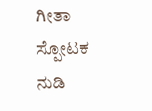ಗೀತಾ ಸ್ಪೋಟಕ ನುಡಿ